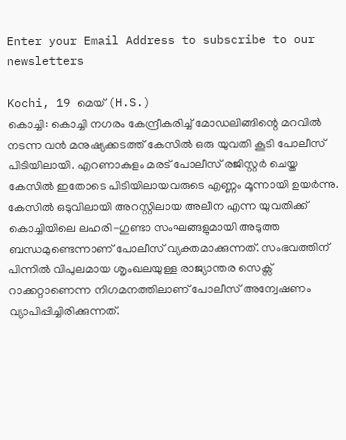Enter your Email Address to subscribe to our newsletters

Kochi, 19 മെയ് (H.S.)
കൊച്ചി: കൊച്ചി നഗരം കേന്ദ്രീകരിച്ച് മോഡലിങ്ങിന്റെ മറവിൽ നടന്ന വൻ മനുഷ്യക്കടത്ത് കേസിൽ ഒരു യുവതി കൂടി പോലീസ് പിടിയിലായി. എറണാകുളം മരട് പോലീസ് രജിസ്റ്റർ ചെയ്ത കേസിൽ ഇതോടെ പിടിയിലായവരുടെ എണ്ണം മൂന്നായി ഉയർന്നു. കേസിൽ ഒടുവിലായി അറസ്റ്റിലായ അലീന എന്ന യുവതിക്ക് കൊച്ചിയിലെ ലഹരി-ഗുണ്ടാ സംഘങ്ങളുമായി അടുത്ത ബന്ധമുണ്ടെന്നാണ് പോലീസ് വ്യക്തമാക്കുന്നത്. സംഭവത്തിന് പിന്നിൽ വിപുലമായ ശൃംഖലയുള്ള രാജ്യാന്തര സെക്സ് റാക്കറ്റാണെന്ന നിഗമനത്തിലാണ് പോലീസ് അന്വേഷണം വ്യാപിപ്പിച്ചിരിക്കുന്നത്.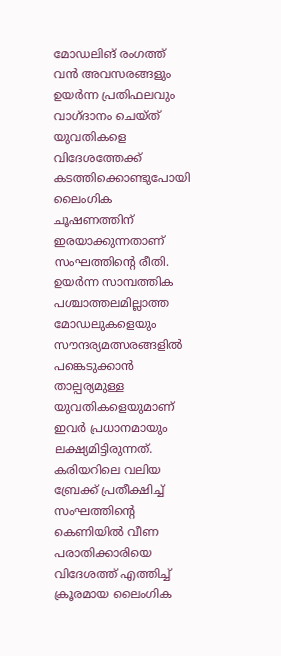മോഡലിങ് രംഗത്ത് വൻ അവസരങ്ങളും ഉയർന്ന പ്രതിഫലവും വാഗ്ദാനം ചെയ്ത് യുവതികളെ വിദേശത്തേക്ക് കടത്തിക്കൊണ്ടുപോയി ലൈംഗിക ചൂഷണത്തിന് ഇരയാക്കുന്നതാണ് സംഘത്തിന്റെ രീതി. ഉയർന്ന സാമ്പത്തിക പശ്ചാത്തലമില്ലാത്ത മോഡലുകളെയും സൗന്ദര്യമത്സരങ്ങളിൽ പങ്കെടുക്കാൻ താല്പര്യമുള്ള യുവതികളെയുമാണ് ഇവർ പ്രധാനമായും ലക്ഷ്യമിട്ടിരുന്നത്. കരിയറിലെ വലിയ ബ്രേക്ക് പ്രതീക്ഷിച്ച് സംഘത്തിന്റെ കെണിയിൽ വീണ പരാതിക്കാരിയെ വിദേശത്ത് എത്തിച്ച് ക്രൂരമായ ലൈംഗിക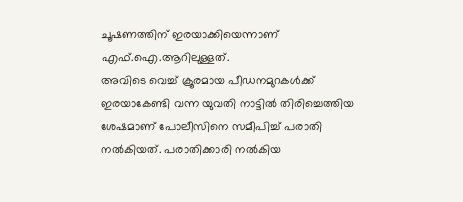ചൂഷണത്തിന് ഇരയാക്കിയെന്നാണ് എഫ്.ഐ.ആറിലുള്ളത്.
അവിടെ വെച്ച് ക്രൂരമായ പീഡനമുറകൾക്ക് ഇരയാകേണ്ടി വന്ന യുവതി നാട്ടിൽ തിരിച്ചെത്തിയ ശേഷമാണ് പോലീസിനെ സമീപിച്ച് പരാതി നൽകിയത്. പരാതിക്കാരി നൽകിയ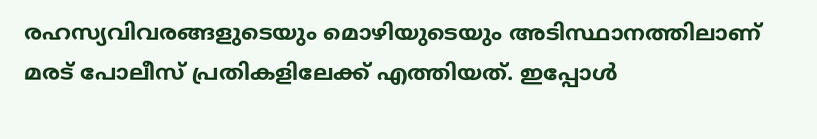രഹസ്യവിവരങ്ങളുടെയും മൊഴിയുടെയും അടിസ്ഥാനത്തിലാണ് മരട് പോലീസ് പ്രതികളിലേക്ക് എത്തിയത്. ഇപ്പോൾ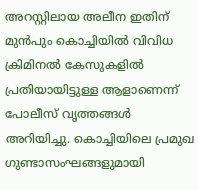അറസ്റ്റിലായ അലീന ഇതിന് മുൻപും കൊച്ചിയിൽ വിവിധ ക്രിമിനൽ കേസുകളിൽ പ്രതിയായിട്ടുള്ള ആളാണെന്ന് പോലീസ് വൃത്തങ്ങൾ അറിയിച്ചു. കൊച്ചിയിലെ പ്രമുഖ ഗുണ്ടാസംഘങ്ങളുമായി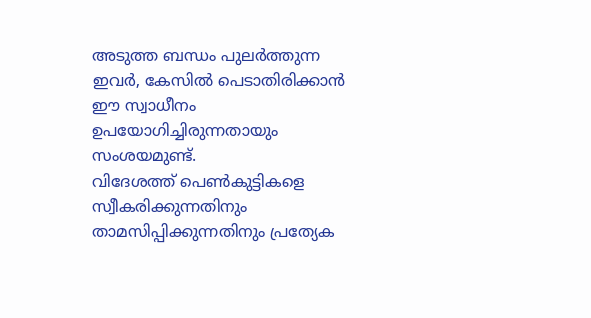അടുത്ത ബന്ധം പുലർത്തുന്ന ഇവർ, കേസിൽ പെടാതിരിക്കാൻ ഈ സ്വാധീനം ഉപയോഗിച്ചിരുന്നതായും സംശയമുണ്ട്.
വിദേശത്ത് പെൺകുട്ടികളെ സ്വീകരിക്കുന്നതിനും താമസിപ്പിക്കുന്നതിനും പ്രത്യേക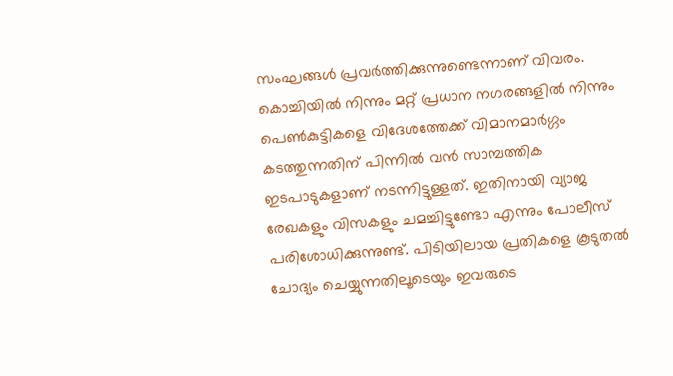സംഘങ്ങൾ പ്രവർത്തിക്കുന്നുണ്ടെന്നാണ് വിവരം. കൊച്ചിയിൽ നിന്നും മറ്റ് പ്രധാന നഗരങ്ങളിൽ നിന്നും പെൺകുട്ടികളെ വിദേശത്തേക്ക് വിമാനമാർഗ്ഗം കടത്തുന്നതിന് പിന്നിൽ വൻ സാമ്പത്തിക ഇടപാടുകളാണ് നടന്നിട്ടുള്ളത്. ഇതിനായി വ്യാജ രേഖകളും വിസകളും ചമച്ചിട്ടുണ്ടോ എന്നും പോലീസ് പരിശോധിക്കുന്നുണ്ട്. പിടിയിലായ പ്രതികളെ കൂടുതൽ ചോദ്യം ചെയ്യുന്നതിലൂടെയും ഇവരുടെ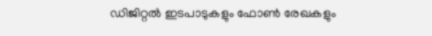ഡിജിറ്റൽ ഇടപാടുകളും ഫോൺ രേഖകളും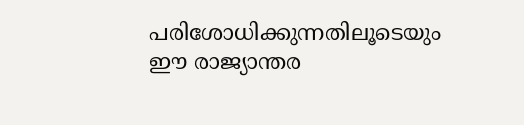പരിശോധിക്കുന്നതിലൂടെയും ഈ രാജ്യാന്തര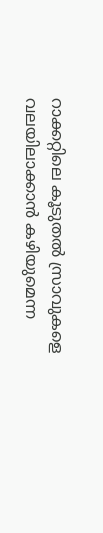റാക്കറ്റിലെ കൂടുതൽ സ്രാവുകളെ വലയിലാക്കാൻ കഴിയുമെന്ന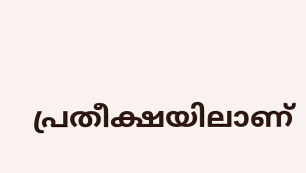പ്രതീക്ഷയിലാണ്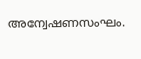അന്വേഷണസംഘം.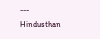---
Hindusthan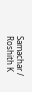Samachar / Roshith K